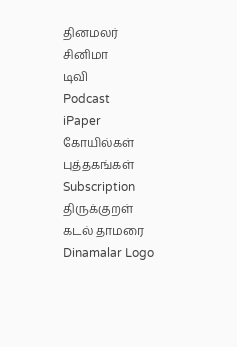தினமலர்
சினிமா
டிவி
Podcast
iPaper
கோயில்கள்
புத்தகங்கள்
Subscription
திருக்குறள்
கடல் தாமரை
Dinamalar Logo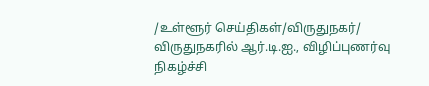/உள்ளூர் செய்திகள்/விருதுநகர்/ விருதுநகரில் ஆர்.டி.ஐ., விழிப்புணர்வு நிகழ்ச்சி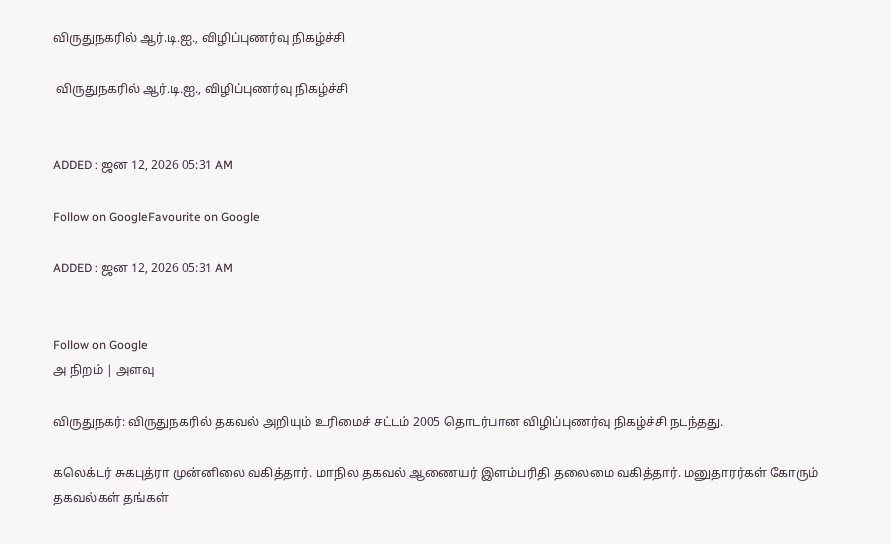விருதுநகரில் ஆர்.டி.ஐ., விழிப்புணர்வு நிகழ்ச்சி

 விருதுநகரில் ஆர்.டி.ஐ., விழிப்புணர்வு நிகழ்ச்சி


ADDED : ஜன 12, 2026 05:31 AM

Follow on GoogleFavourite on Google

ADDED : ஜன 12, 2026 05:31 AM


Follow on Google
அ நிறம் | அளவு

விருதுநகர்: விருதுநகரில் தகவல் அறியும் உரிமைச் சட்டம் 2005 தொடர்பான விழிப்புணர்வு நிகழ்ச்சி நடந்தது.

கலெக்டர் சுகபுத்ரா முன்னிலை வகித்தார். மாநில தகவல் ஆணையர் இளம்பரிதி தலைமை வகித்தார். மனுதாரர்கள் கோரும் தகவல்கள் தங்கள்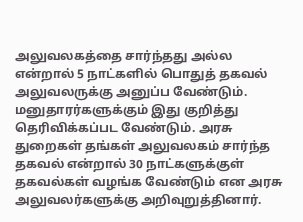அலுவலகத்தை சார்ந்தது அல்ல என்றால் 5 நாட்களில் பொதுத் தகவல் அலுவலருக்கு அனுப்ப வேண்டும். மனுதாரர்களுக்கும் இது குறித்து தெரிவிக்கப்பட வேண்டும். அரசு துறைகள் தங்கள் அலுவலகம் சார்ந்த தகவல் என்றால் 30 நாட்களுக்குள் தகவல்கள் வழங்க வேண்டும் என அரசு அலுவலர்களுக்கு அறிவுறுத்தினார்.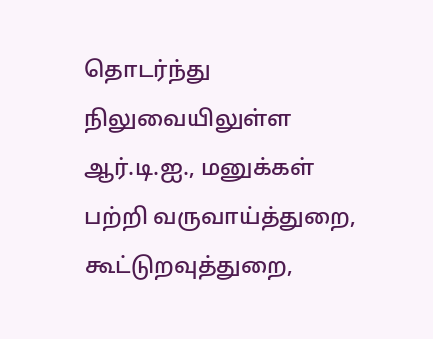தொடர்ந்து நிலுவையிலுள்ள ஆர்.டி.ஐ., மனுக்கள் பற்றி வருவாய்த்துறை, கூட்டுறவுத்துறை,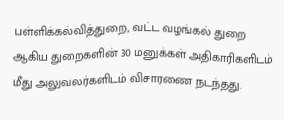பள்ளிக்கல்வித்துறை, வட்ட வழங்கல் துறை ஆகிய துறைகளின் 30 மனுக்கள் அதிகாரிகளிடம் மீது அலுவலர்களிடம் விசாரணை நடந்தது.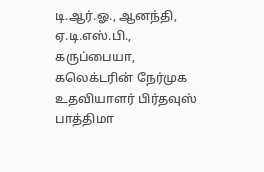டி.ஆர்.ஓ., ஆனந்தி, ஏ.டி.எஸ்.பி., கருப்பையா, கலெக்டரின் நேர்முக உதவியாளர் பிர்தவுஸ் பாத்திமா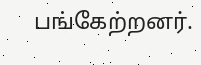பங்கேற்றனர்.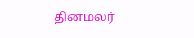தினமலர்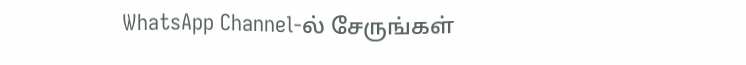WhatsApp Channel-ல் சேருங்கள்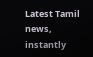Latest Tamil news, instantly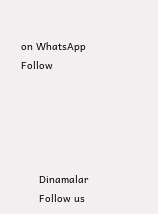on WhatsApp
Follow





      Dinamalar
      Follow us